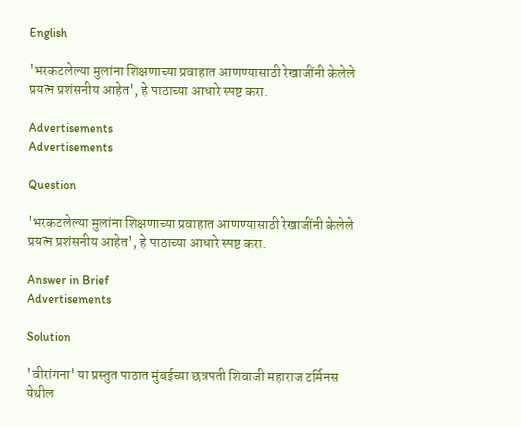English

'भरकटलेल्या मुलांना शिक्षणाच्या प्रवाहात आणण्यासाठी रेखाजींनी केलेले प्रयत्न प्रशंसनीय आहेत', हे पाठाच्या आधारे स्पष्ट करा.

Advertisements
Advertisements

Question

'भरकटलेल्या मुलांना शिक्षणाच्या प्रवाहात आणण्यासाठी रेखाजींनी केलेले प्रयत्न प्रशंसनीय आहेत', हे पाठाच्या आधारे स्पष्ट करा.

Answer in Brief
Advertisements

Solution

'वीरांगना' या प्रस्तुत पाठात मुंबईच्या छत्रपती शिवाजी महाराज टर्मिनस येथील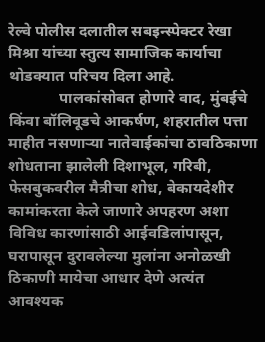रेल्वे पोलीस दलातील सबइन्स्पेक्टर रेखा मिश्रा यांच्या स्तुत्य सामाजिक कार्याचा थोडक्यात परिचय दिला आहे.
             पालकांसोबत होणारे वाद, मुंबईचे किंवा बॉलिवूडचे आकर्षण, शहरातील पत्ता माहीत नसणाऱ्या नातेवाईकांचा ठावठिकाणा शोधताना झालेली दिशाभूल, गरिबी, फेसबुकवरील मैत्रीचा शोध, बेकायदेशीर कामांकरता केले जाणारे अपहरण अशा विविध कारणांसाठी आईवडिलांपासून, घरापासून दुरावलेल्या मुलांना अनोळखी ठिकाणी मायेचा आधार देणे अत्यंत आवश्यक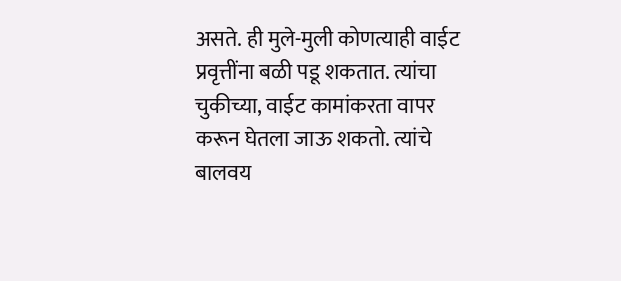असते. ही मुले-मुली कोणत्याही वाईट प्रवृत्तींना बळी पडू शकतात. त्यांचा चुकीच्या, वाईट कामांकरता वापर करून घेतला जाऊ शकतो. त्यांचे बालवय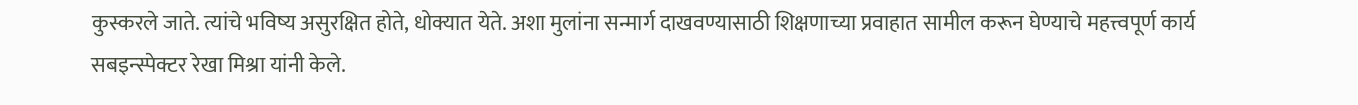कुस्करले जाते. त्यांचे भविष्य असुरक्षित होते, धोक्यात येते. अशा मुलांना सन्मार्ग दाखवण्यासाठी शिक्षणाच्या प्रवाहात सामील करून घेण्याचे महत्त्वपूर्ण कार्य सबइन्स्पेक्टर रेखा मिश्रा यांनी केले.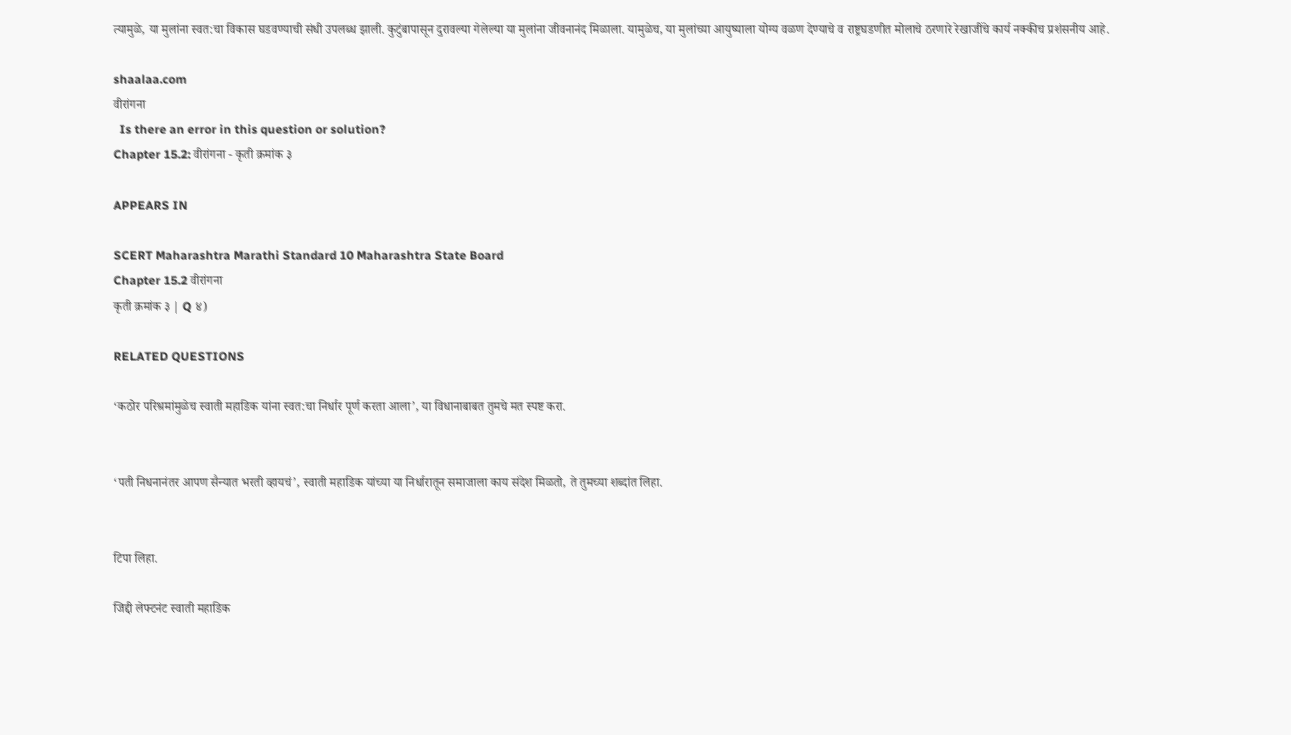त्यामुळे, या मुलांना स्वत:चा विकास घडवण्याची संधी उपलब्ध झाली. कुटुंबापासून दुरावल्या गेलेल्या या मुलांना जीवनानंद मिळाला. यामुळेच, या मुलांच्या आयुष्याला योग्य वळण देण्याचे व राष्ट्रघडणीत मोलाचे ठरणारे रेखाजींचे कार्य नक्कीच प्रशंसनीय आहे.

shaalaa.com
वीरांगना
  Is there an error in this question or solution?
Chapter 15.2: वीरांगना - कृती क्रमांक ३

APPEARS IN

SCERT Maharashtra Marathi Standard 10 Maharashtra State Board
Chapter 15.2 वीरांगना
कृती क्रमांक ३ | Q ४)

RELATED QUESTIONS

‘कठोर परिश्रमांमुळेच स्वाती महाडिक यांना स्वत:चा निर्धार पूर्ण करता आला’, या विधानाबाबत तुमचे मत स्पष्ट करा.


‘पती निधनानंतर आपण सैन्यात भरती व्हायचं’, स्वाती महाडिक यांच्या या निर्धारातून समाजाला काय संदेश मिळतो, ते तुमच्या शब्दांत लिहा.


टिपा लिहा.

जिद्दी लेफ्टनंट स्वाती महाडिक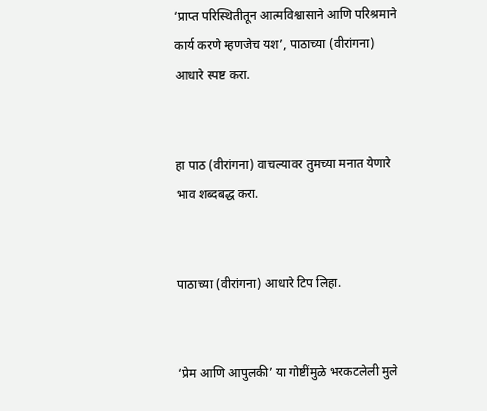‘प्राप्त परिस्थितीतून आत्मविश्वासाने आणि परिश्रमाने कार्य करणे म्हणजेच यश’, पाठाच्या (वीरांगना) आधारे स्पष्ट करा.


हा पाठ (वीरांगना) वाचल्यावर तुमच्या मनात येणारे भाव शब्दबद्ध करा.


पाठाच्या (वीरांगना) आधारे टिप लिहा.


‘प्रेम आणि आपुलकी’ या गोष्टींमुळे भरकटलेली मुले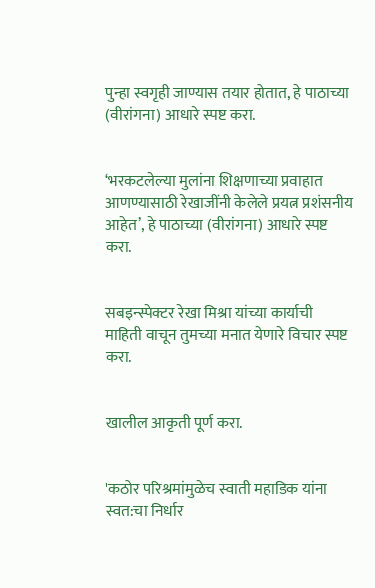पुन्हा स्वगृही जाण्यास तयार होतात, हे पाठाच्या (वीरांगना) आधारे स्पष्ट करा.


‘भरकटलेल्या मुलांना शिक्षणाच्या प्रवाहात आणण्यासाठी रेखाजींनी केलेले प्रयत्न प्रशंसनीय आहेत’, हे पाठाच्या (वीरांगना) आधारे स्पष्ट करा.


सबइन्स्पेक्टर रेखा मिश्रा यांच्या कार्याची माहिती वाचून तुमच्या मनात येणारे विचार स्पष्ट करा.


खालील आकृती पूर्ण करा.


'कठोर परिश्रमांमुळेच स्वाती महाडिक यांना स्वत:चा निर्धार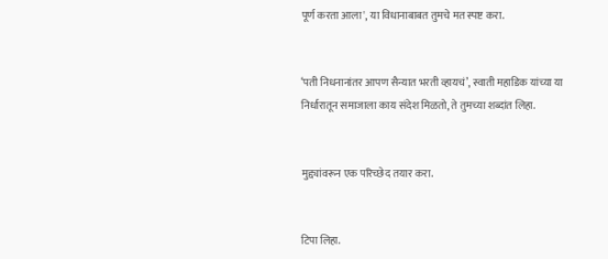पूर्ण करता आला', या विधानाबाबत तुमचे मत स्पष्ट करा.


‘पती निधनानांतर आपण सैन्यात भरती व्हायचं’, स्वाती महाडिक यांच्या या निर्धारातून समाजाला काय संदेश मिळतो, ते तुमच्या शब्दांत लिहा.


मुद्द्यांवरून एक परिच्छेद तयार करा.


टिपा लिहा.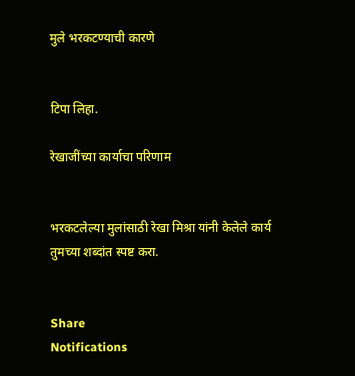मुले भरकटण्याची कारणे


टिपा लिहा.

रेखाजींच्या कार्याचा परिणाम


भरकटलेल्या मुलांसाठी रेखा मिश्रा यांनी केलेले कार्य तुमच्या शब्दांत स्पष्ट करा.


Share
Notifications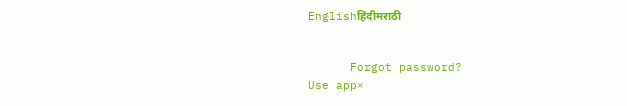Englishहिंदीमराठी


      Forgot password?
Use app×